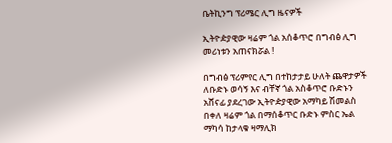ቤትኪንግ ፕሪሜር ሊግ ዜናዎች

ኢትዮዽያዊው ዛሬም ጎል አሰቆጥሮ በግብፅ ሊግ መሪነቱን አጠናክሯል !

በግብፅ ፕሪምየር ሊግ በተከታታይ ሁለት ጨዋታዎች ለቡድኑ ወሳኝ እና ብቸኛ ጎል አስቆጥሮ ቡድኑን አሸናፊ ያደረገው ኢትዮዽያዊው አማካይ ሽመልስ በቀለ ዛሬም ጎል በማሰቆጥር ቡድኑ ምስር ኤል ማካሳ ከታላቁ ዛማሊክ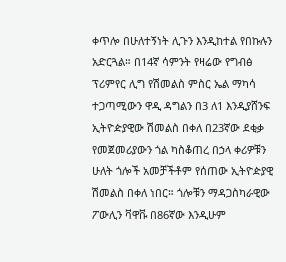ቀጥሎ በሁለተኝነት ሊጉን እንዲከተል የበኩሉን አድርጓል። በ14ኛ ሳምንት የዛሬው የግብፅ ፕሪምየር ሊግ የሽመልስ ምስር ኤል ማካሳ ተጋጣሚውን ዋዲ ዳግልን በ3 ለ1 እንዲያሸንፍ ኢትዮዽያዊው ሽመልስ በቀለ በ23ኛው ደቂቃ የመጀመሪያውን ጎል ካስቆጠረ በኃላ ቀሪዎቹን ሁለት ጎሎች አመቻችቶም የሰጠው ኢትዮዽያዊ ሽመልስ በቀለ ነበር። ጎሎቹን ማዳጋስካራዊው ፖውሊን ቫዋቩ በ86ኛው እንዲሁም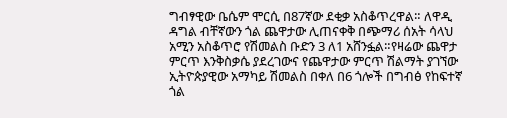ግብፃዊው ቤሴም ሞርሲ በ87ኛው ደቂቃ አስቆጥረዋል። ለዋዲ ዳግል ብቸኛውን ጎል ጨዋታው ሊጠናቀቅ በጭማሪ ሰአት ሳላህ አሚን አስቆጥሮ የሽመልስ ቡድን 3 ለ1 አሸንፏል።የዛሬው ጨዋታ ምርጥ እንቅስቃሴ ያደረገውና የጨዋታው ምርጥ ሽልማት ያገኘው ኢትዮጵያዊው አማካይ ሽመልስ በቀለ በ6 ጎሎች በግብፅ የከፍተኛ ጎል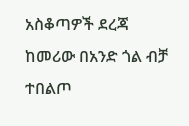አስቆጣዎች ደረጃ ከመሪው በአንድ ጎል ብቻ ተበልጦ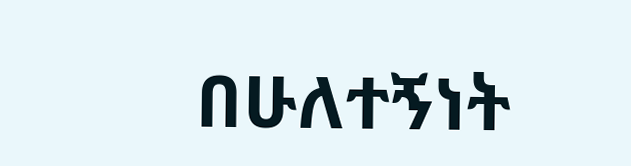በሁለተኝነት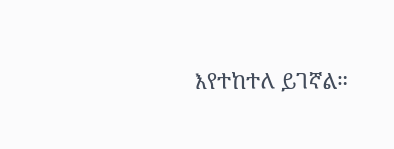እየተከተለ ይገኛል።